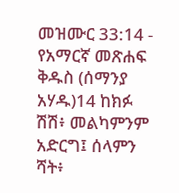መዝሙር 33:14 - የአማርኛ መጽሐፍ ቅዱስ (ሰማንያ አሃዱ)14 ከክፉ ሽሽ፥ መልካምንም አድርግ፤ ሰላምን ሻት፥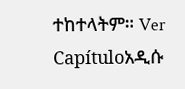ተከተላትም። Ver Capítuloአዲሱ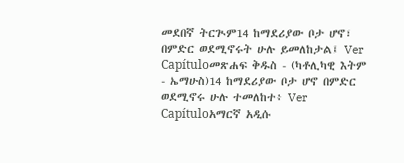መደበኛ ትርጒም14 ከማደሪያው ቦታ ሆኖ፣ በምድር ወደሚኖሩት ሁሉ ይመለከታል፤ Ver Capítuloመጽሐፍ ቅዱስ - (ካቶሊካዊ እትም - ኤማሁስ)14 ከማደሪያው ቦታ ሆኖ በምድር ወደሚኖሩ ሁሉ ተመለከተ፥ Ver Capítuloአማርኛ አዲሱ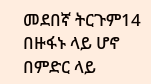መደበኛ ትርጉም14 በዙፋኑ ላይ ሆኖ በምድር ላይ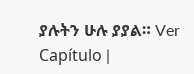ያሉትን ሁሉ ያያል። Ver Capítulo |